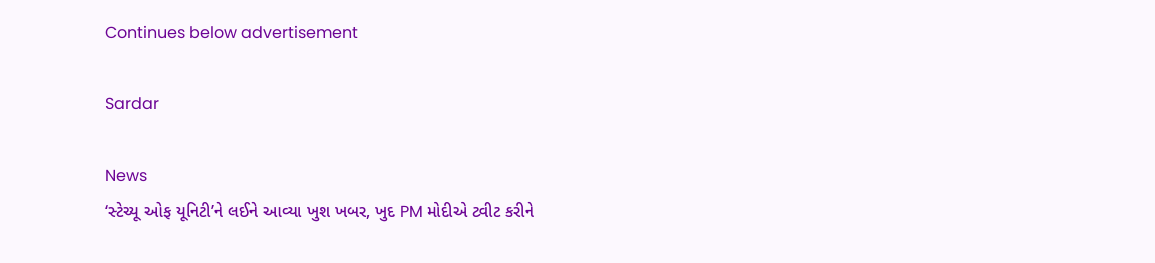Continues below advertisement

Sardar

News
‘સ્ટેચ્યૂ ઓફ યૂનિટી’ને લઈને આવ્યા ખુશ ખબર, ખુદ PM મોદીએ ટ્વીટ કરીને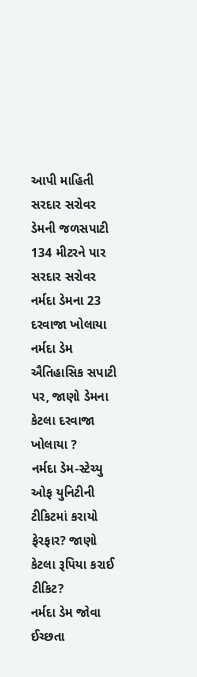આપી માહિતી
સરદાર સરોવર ડેમની જળસપાટી 134 મીટરને પાર
સરદાર સરોવર નર્મદા ડેમના 23 દરવાજા ખોલાયા
નર્મદા ડેમ ઐતિહાસિક સપાટી પર, જાણો ડેમના કેટલા દરવાજા ખોલાયા ?
નર્મદા ડેમ-સ્ટેચ્યુ ઓફ યુનિટીની ટીકિટમાં કરાયો ફેરફાર? જાણો કેટલા રૂપિયા કરાઈ ટીકિટ?
નર્મદા ડેમ જોવા ઈચ્છતા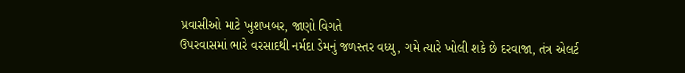પ્રવાસીઓ માટે ખુશખબર, જાણો વિગતે
ઉપરવાસમાં ભારે વરસાદથી નર્મદા ડેમનું જળસ્તર વધ્યુ, ગમે ત્યારે ખોલી શકે છે દરવાજા, તંત્ર એલર્ટ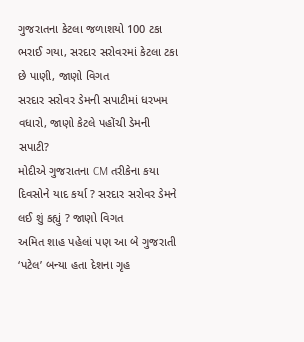ગુજરાતના કેટલા જળાશયો 100 ટકા ભરાઈ ગયા, સરદાર સરોવરમાં કેટલા ટકા છે પાણી, જાણો વિગત
સરદાર સરોવર ડેમની સપાટીમાં ધરખમ વધારો, જાણો કેટલે પહોંચી ડેમની સપાટી?
મોદીએ ગુજરાતના CM તરીકેના કયા દિવસોને યાદ કર્યા ? સરદાર સરોવર ડેમને લઈ શું કહ્યું ? જાણો વિગત
અમિત શાહ પહેલાં પણ આ બે ગુજરાતી ‘પટેલ’ બન્યા હતા દેશના ગૃહ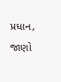પ્રધાન, જાણો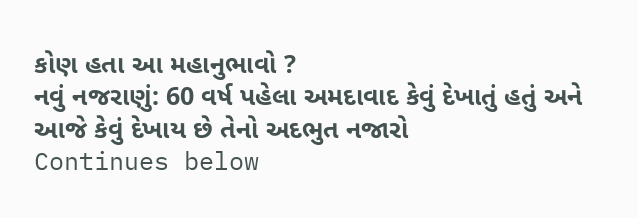કોણ હતા આ મહાનુભાવો ?
નવું નજરાણું: 60 વર્ષ પહેલા અમદાવાદ કેવું દેખાતું હતું અને આજે કેવું દેખાય છે તેનો અદભુત નજારો
Continues below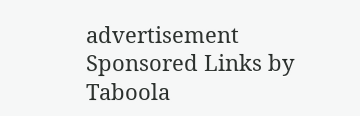advertisement
Sponsored Links by Taboola